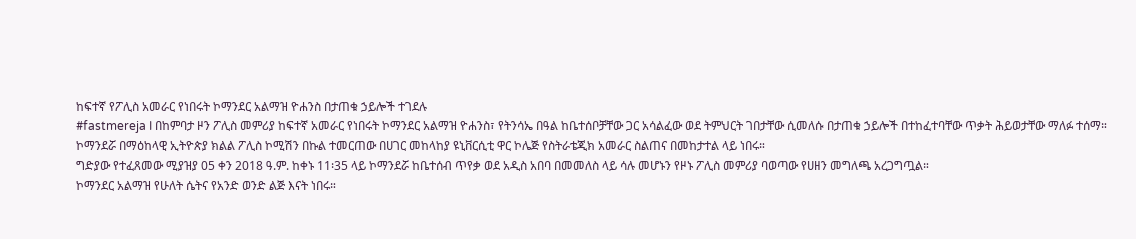ከፍተኛ የፖሊስ አመራር የነበሩት ኮማንደር አልማዝ ዮሐንስ በታጠቁ ኃይሎች ተገደሉ
#fastmereja I በከምባታ ዞን ፖሊስ መምሪያ ከፍተኛ አመራር የነበሩት ኮማንደር አልማዝ ዮሐንስ፣ የትንሳኤ በዓል ከቤተሰቦቻቸው ጋር አሳልፈው ወደ ትምህርት ገበታቸው ሲመለሱ በታጠቁ ኃይሎች በተከፈተባቸው ጥቃት ሕይወታቸው ማለፉ ተሰማ። ኮማንደሯ በማዕከላዊ ኢትዮጵያ ክልል ፖሊስ ኮሚሽን በኩል ተመርጠው በሀገር መከላከያ ዩኒቨርሲቲ ዋር ኮሌጅ የስትራቴጂክ አመራር ስልጠና በመከታተል ላይ ነበሩ።
ግድያው የተፈጸመው ሚያዝያ 05 ቀን 2018 ዓ.ም. ከቀኑ 11፡35 ላይ ኮማንደሯ ከቤተሰብ ጥየቃ ወደ አዲስ አበባ በመመለስ ላይ ሳሉ መሆኑን የዞኑ ፖሊስ መምሪያ ባወጣው የሀዘን መግለጫ አረጋግጧል።
ኮማንደር አልማዝ የሁለት ሴትና የአንድ ወንድ ልጅ እናት ነበሩ።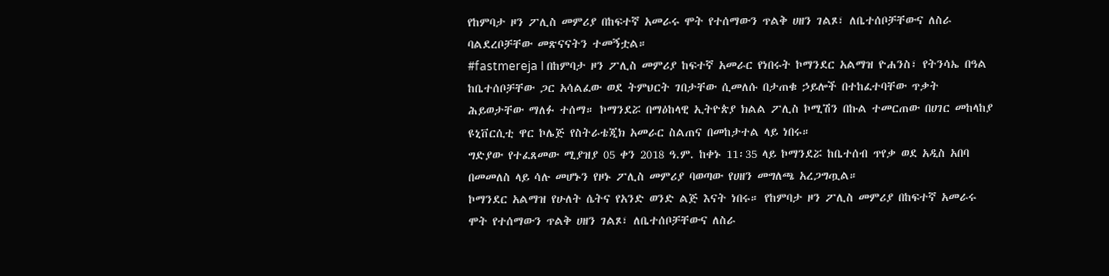የከምባታ ዞን ፖሊስ መምሪያ በከፍተኛ አመራሩ ሞት የተሰማውን ጥልቅ ሀዘን ገልጾ፣ ለቤተሰቦቻቸውና ለስራ ባልደረቦቻቸው መጽናናትን ተመኝቷል።
#fastmereja I በከምባታ ዞን ፖሊስ መምሪያ ከፍተኛ አመራር የነበሩት ኮማንደር አልማዝ ዮሐንስ፣ የትንሳኤ በዓል ከቤተሰቦቻቸው ጋር አሳልፈው ወደ ትምህርት ገበታቸው ሲመለሱ በታጠቁ ኃይሎች በተከፈተባቸው ጥቃት ሕይወታቸው ማለፉ ተሰማ። ኮማንደሯ በማዕከላዊ ኢትዮጵያ ክልል ፖሊስ ኮሚሽን በኩል ተመርጠው በሀገር መከላከያ ዩኒቨርሲቲ ዋር ኮሌጅ የስትራቴጂክ አመራር ስልጠና በመከታተል ላይ ነበሩ።
ግድያው የተፈጸመው ሚያዝያ 05 ቀን 2018 ዓ.ም. ከቀኑ 11፡35 ላይ ኮማንደሯ ከቤተሰብ ጥየቃ ወደ አዲስ አበባ በመመለስ ላይ ሳሉ መሆኑን የዞኑ ፖሊስ መምሪያ ባወጣው የሀዘን መግለጫ አረጋግጧል።
ኮማንደር አልማዝ የሁለት ሴትና የአንድ ወንድ ልጅ እናት ነበሩ። የከምባታ ዞን ፖሊስ መምሪያ በከፍተኛ አመራሩ ሞት የተሰማውን ጥልቅ ሀዘን ገልጾ፣ ለቤተሰቦቻቸውና ለስራ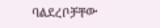ባልደረቦቻቸው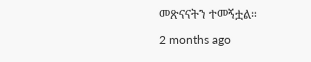መጽናናትን ተመኝቷል።
2 months ago